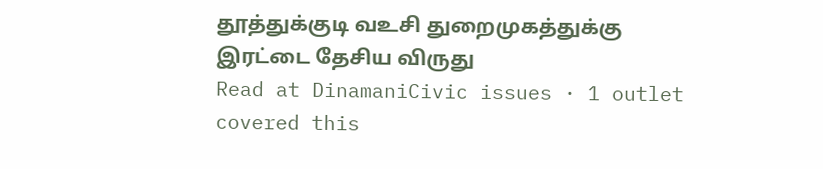தூத்துக்குடி வஉசி துறைமுகத்துக்கு இரட்டை தேசிய விருது
Read at DinamaniCivic issues · 1 outlet covered this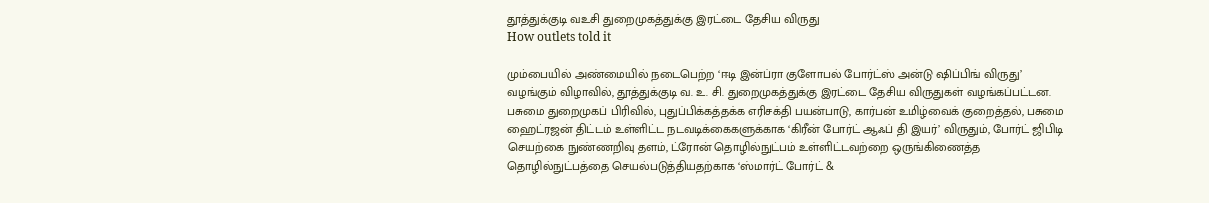தூத்துக்குடி வஉசி துறைமுகத்துக்கு இரட்டை தேசிய விருது
How outlets told it

மும்பையில் அண்மையில் நடைபெற்ற ‘ஈடி இன்ப்ரா குளோபல் போர்ட்ஸ் அன்டு ஷிப்பிங் விருது’ வழங்கும் விழாவில், தூத்துக்குடி வ. உ. சி. துறைமுகத்துக்கு இரட்டை தேசிய விருதுகள் வழங்கப்பட்டன.
பசுமை துறைமுகப் பிரிவில், புதுப்பிக்கத்தக்க எரிசக்தி பயன்பாடு, கார்பன் உமிழ்வைக் குறைத்தல், பசுமை ஹைட்ரஜன் திட்டம் உள்ளிட்ட நடவடிக்கைகளுக்காக ‘கிரீன் போர்ட் ஆஃப் தி இயர்’ விருதும், போர்ட் ஜிபிடி செயற்கை நுண்ணறிவு தளம், ட்ரோன் தொழில்நுட்பம் உள்ளிட்டவற்றை ஒருங்கிணைத்த தொழில்நுட்பத்தை செயல்படுத்தியதற்காக ‘ஸ்மார்ட் போர்ட் &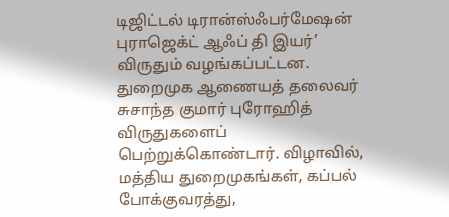டிஜிட்டல் டிரான்ஸ்ஃபர்மேஷன் புராஜெக்ட் ஆஃப் தி இயர்’ விருதும் வழங்கப்பட்டன.
துறைமுக ஆணையத் தலைவர் சுசாந்த குமார் புரோஹித் விருதுகளைப் பெற்றுக்கொண்டார். விழாவில், மத்திய துறைமுகங்கள், கப்பல் போக்குவரத்து,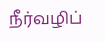நீர்வழிப்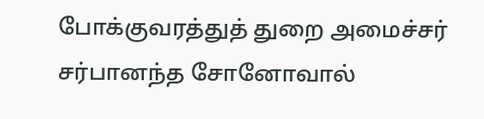போக்குவரத்துத் துறை அமைச்சர் சர்பானந்த சோனோவால்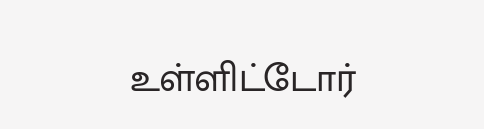உள்ளிட்டோர்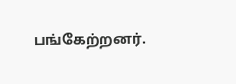பங்கேற்றனர்.